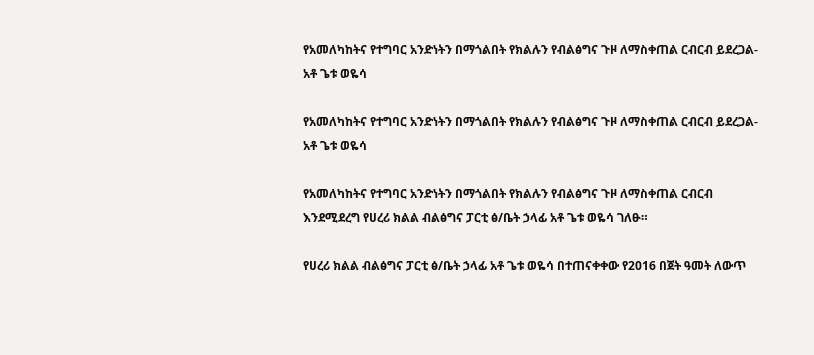የአመለካከትና የተግባር አንድነትን በማጎልበት የክልሉን የብልፅግና ጉዞ ለማስቀጠል ርብርብ ይደረጋል- አቶ ጌቱ ወዬሳ

የአመለካከትና የተግባር አንድነትን በማጎልበት የክልሉን የብልፅግና ጉዞ ለማስቀጠል ርብርብ ይደረጋል- አቶ ጌቱ ወዬሳ

የአመለካከትና የተግባር አንድነትን በማጎልበት የክልሉን የብልፅግና ጉዞ ለማስቀጠል ርብርብ እንደሚደረግ የሀረሪ ክልል ብልፅግና ፓርቲ ፅ/ቤት ኃላፊ አቶ ጌቱ ወዬሳ ገለፁ።

የሀረሪ ክልል ብልፅግና ፓርቲ ፅ/ቤት ኃላፊ አቶ ጌቱ ወዬሳ በተጠናቀቀው የ2016 በጀት ዓመት ለውጥ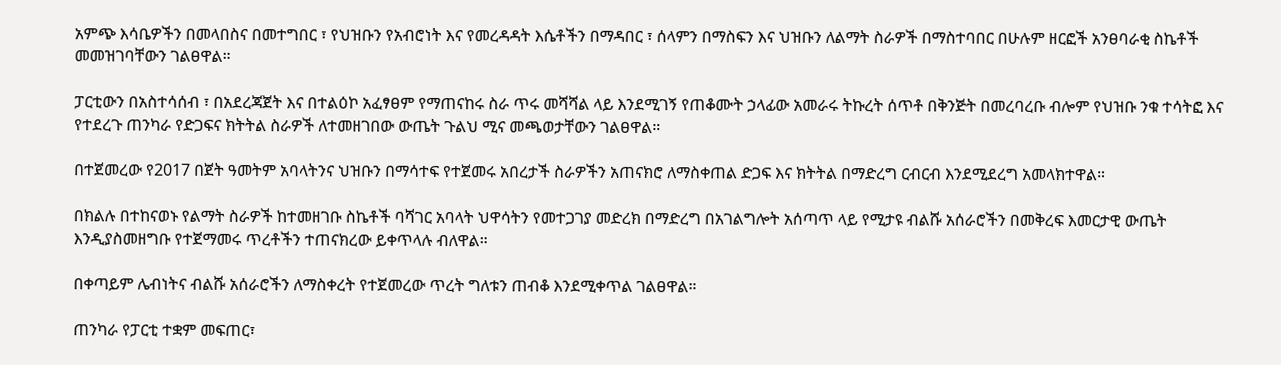አምጭ እሳቤዎችን በመላበስና በመተግበር ፣ የህዝቡን የአብሮነት እና የመረዳዳት እሴቶችን በማዳበር ፣ ሰላምን በማስፍን እና ህዝቡን ለልማት ስራዎች በማስተባበር በሁሉም ዘርፎች አንፀባራቂ ስኬቶች መመዝገባቸውን ገልፀዋል።

ፓርቲውን በአስተሳሰብ ፣ በአደረጃጀት እና በተልዕኮ አፈፃፀም የማጠናከሩ ስራ ጥሩ መሻሻል ላይ እንደሚገኝ የጠቆሙት ኃላፊው አመራሩ ትኩረት ሰጥቶ በቅንጅት በመረባረቡ ብሎም የህዝቡ ንቁ ተሳትፎ እና የተደረጉ ጠንካራ የድጋፍና ክትትል ስራዎች ለተመዘገበው ውጤት ጉልህ ሚና መጫወታቸውን ገልፀዋል።

በተጀመረው የ2017 በጀት ዓመትም አባላትንና ህዝቡን በማሳተፍ የተጀመሩ አበረታች ስራዎችን አጠናክሮ ለማስቀጠል ድጋፍ እና ክትትል በማድረግ ርብርብ እንደሚደረግ አመላክተዋል።

በክልሉ በተከናወኑ የልማት ስራዎች ከተመዘገቡ ስኬቶች ባሻገር አባላት ህዋሳትን የመተጋገያ መድረክ በማድረግ በአገልግሎት አሰጣጥ ላይ የሚታዩ ብልሹ አሰራሮችን በመቅረፍ እመርታዊ ውጤት እንዲያስመዘግቡ የተጀማመሩ ጥረቶችን ተጠናክረው ይቀጥላሉ ብለዋል።

በቀጣይም ሌብነትና ብልሹ አሰራሮችን ለማስቀረት የተጀመረው ጥረት ግለቱን ጠብቆ እንደሚቀጥል ገልፀዋል።

ጠንካራ የፓርቲ ተቋም መፍጠር፣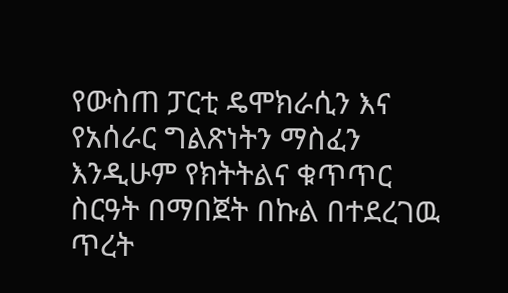የውስጠ ፓርቲ ዴሞክራሲን እና የአሰራር ግልጽነትን ማስፈን እንዲሁም የክትትልና ቁጥጥር ስርዓት በማበጀት በኩል በተደረገዉ ጥረት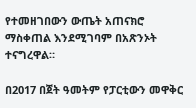የተመዘገበውን ውጤት አጠናክሮ ማስቀጠል እንደሚገባም በአጽንኦት ተናግረዋል።

በ2017 በጀት ዓመትም የፓርቲውን መዋቅር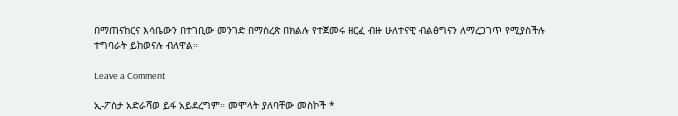በማጠናከርና እሳቤውን በተገቢው መንገድ በማስረጽ በክልሉ የተጀመሩ ዘርፈ ብዙ ሁለተናዊ ብልፅግናን ለማረጋገጥ የሚያስችሉ ተግባራት ይከወናሉ ብለዋል።

Leave a Comment

ኢ-ፖስታ አድራሻወ ይፋ አይደረግም። መሞላት ያለባቸው መስኮች *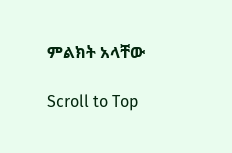ምልክት አላቸው

Scroll to Top